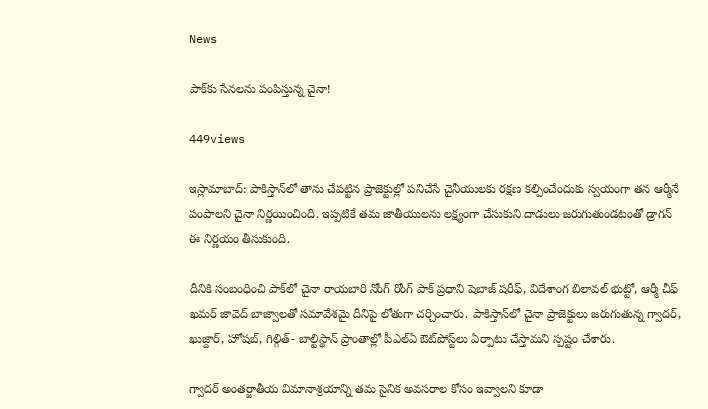News

పాక్‌కు సేనలను పంపిస్తున్న చైనా!

449views

ఇస్లామాబాద్‌: పాకిస్తాన్‌లో తాను చేపట్టిన ప్రాజెక్టుల్లో పనిచేసే చైనీయులకు రక్షణ కల్పించేందుకు స్వయంగా తన ఆర్మీనే పంపాలని చైనా నిర్ణయించింది. ఇప్పటికే తమ జాతీయులను లక్ష్యంగా చేసుకుని దాడులు జరుగుతుండటంతో డ్రాగన్ ఈ నిర్ణయం తీసుకుంది.

దీనికి సంబంధించి పాక్‌లో చైనా రాయబారి నోంగ్ రోంగ్ పాక్ ప్రధాని షెబాజ్ షరీఫ్, విదేశాంగ బిలావల్ భుట్టో, ఆర్మీ చీఫ్ ఖమర్ జావెద్ బాజ్వాలతో సమావేశమై దీనిపై లోతుగా చర్చించారు. పాకిస్తాన్‌లో చైనా ప్రాజెక్టులు జరుగుతున్న గ్వాదర్, ఖుజ్దార్, హోషబ్, గిల్గిత్- బాల్టిస్థాన్ ప్రాంతాల్లో పీఎల్ఏ ఔట్‌పోస్ట్‌లు ఏర్పాటు చేస్తామని స్పష్టం చేశారు.

గ్వాదర్ అంతర్జాతీయ విమానాశ్రయాన్ని తమ సైనిక అవసరాల కోసం ఇవ్వాలని కూడా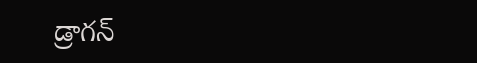డ్రాగన్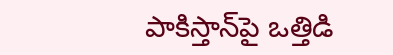పాకిస్తాన్‌పై ఒత్తిడి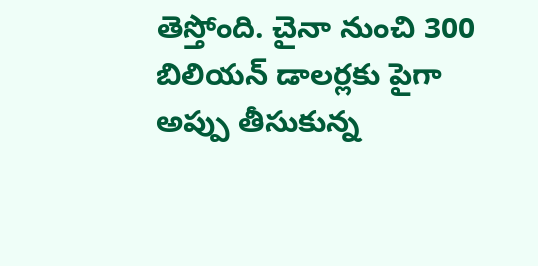తెస్తోంది. చైనా నుంచి 300 బిలియన్ డాలర్లకు పైగా అప్పు తీసుకున్న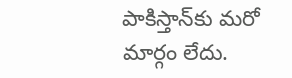పాకిస్తాన్‌కు మరో మార్గం లేదు.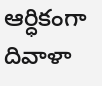ఆర్ధికంగా దివాళా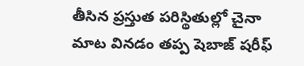తీసిన ప్రస్తుత పరిస్థితుల్లో చైనా మాట వినడం తప్ప షెబాజ్ షరీఫ్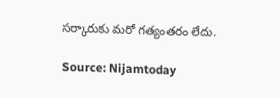సర్కారుకు మరో గత్యంతరం లేదు.

Source: Nijamtoday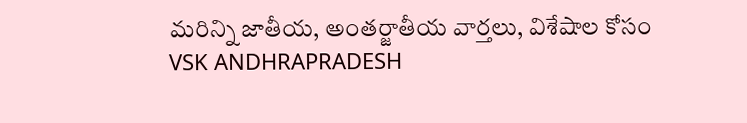మరిన్ని జాతీయ, అంతర్జాతీయ వార్తలు, విశేషాల కోసం VSK ANDHRAPRADESH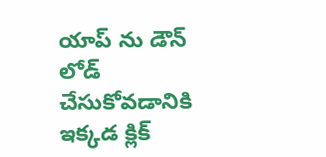యాప్ ను డౌన్ లోడ్ చేసుకోవడానికి ఇక్కడ క్లిక్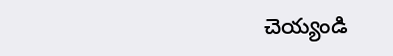చెయ్యండి